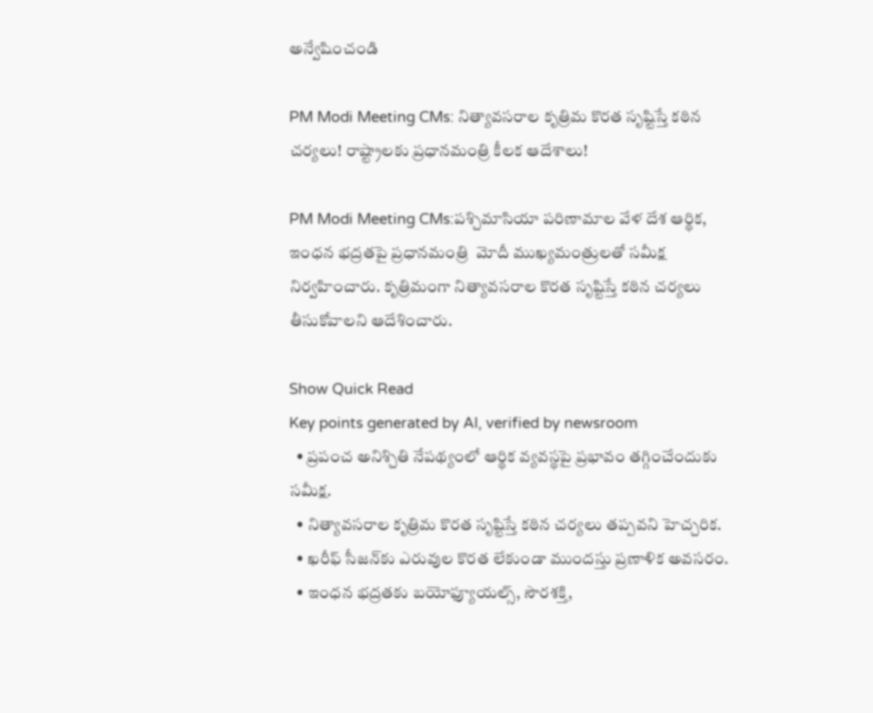అన్వేషించండి

PM Modi Meeting CMs: నిత్యావసరాల కృత్రిమ కొరత సృష్టిస్తే కఠిన చర్యలు! రాష్ట్రాలకు ప్రధానమంత్రి కీలక ఆదేశాలు!

PM Modi Meeting CMs:పశ్చిమాసియా పరిణామాల వేళ దేశ ఆర్థిక, ఇంధన భద్రతపై ప్రధానమంత్రి  మోదీ ముఖ్యమంత్రులతో సమీక్ష నిర్వహించారు. కృత్రిమంగా నిత్యావసరాల కొరత సృష్టిస్తే కఠిన చర్యలు తీసుకోవాలని ఆదేశించారు.

Show Quick Read
Key points generated by AI, verified by newsroom
  • ప్రపంచ అనిశ్చితి నేపథ్యంలో ఆర్థిక వ్యవస్థపై ప్రభావం తగ్గించేందుకు సమీక్ష.
  • నిత్యావసరాల కృత్రిమ కొరత సృష్టిస్తే కఠిన చర్యలు తప్పవని హెచ్చరిక.
  • ఖరీఫ్ సీజన్‌కు ఎరువుల కొరత లేకుండా ముందస్తు ప్రణాళిక అవసరం.
  • ఇంధన భద్రతకు బయోఫ్యూయల్స్, సౌరశక్తి,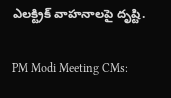ఎలక్ట్రిక్ వాహనాలపై దృష్టి.

PM Modi Meeting CMs: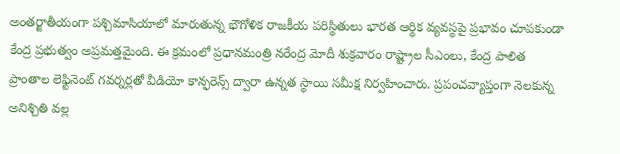అంతర్జాతీయంగా పశ్చిమాసియాలో మారుతున్న భౌగోళిక రాజకీయ పరిస్థితులు భారత ఆర్థిక వ్యవస్థపై ప్రభావం చూపకుండా కేంద్ర ప్రభుత్వం అప్రమత్తమైంది. ఈ క్రమంలో ప్రధానమంత్రి నరేంద్ర మోదీ శుక్రవారం రాష్ట్రాల సీఎంలు, కేంద్ర పాలిత ప్రాంతాల లెఫ్టినెంట్ గవర్నర్లతో వీడియో కాన్ఫరెన్స్‌ ద్వారా ఉన్నత స్థాయి సమీక్ష నిర్వహించారు. ప్రపంచవ్యాప్తంగా నెలకున్న అనిశ్చితి వల్ల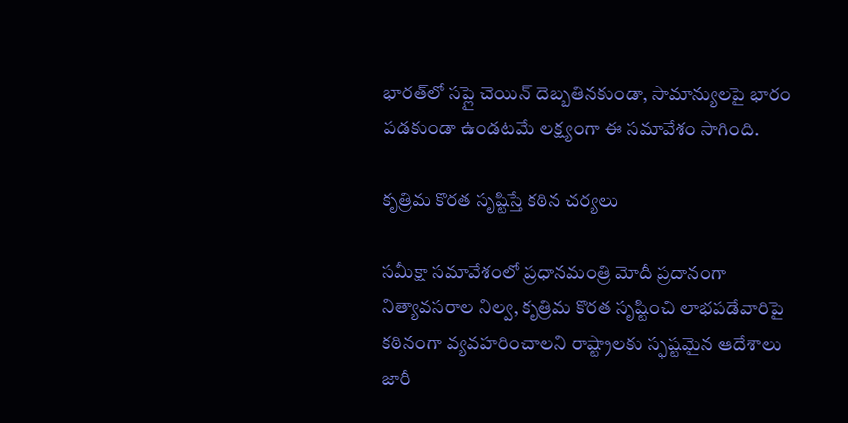భారత్‌లో సప్లై చెయిన్ దెబ్బతినకుండా, సామాన్యులపై భారం పడకుండా ఉండటమే లక్ష్యంగా ఈ సమావేశం సాగింది.

కృత్రిమ కొరత సృష్టిస్తే కఠిన చర్యలు

సమీక్షా సమావేశంలో ప్రధానమంత్రి మోదీ ప్రదానంగా నిత్యావసరాల నిల్వ, కృత్రిమ కొరత సృష్టించి లాభపడేవారిపై కఠినంగా వ్యవహరించాలని రాష్ట్రాలకు స్ఫష్టమైన ఆదేశాలు జారీ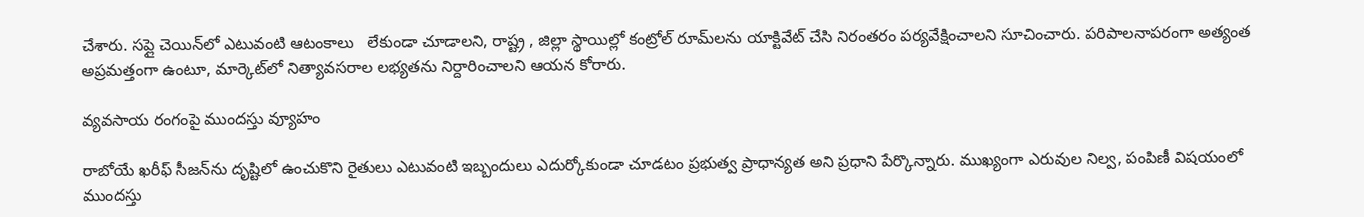చేశారు. సప్లై చెయిన్‌లో ఎటువంటి ఆటంకాలు   లేకుండా చూడాలని, రాష్ట్ర , జిల్లా స్థాయిల్లో కంట్రోల్ రూమ్‌లను యాక్టివేట్ చేసి నిరంతరం పర్యవేక్షించాలని సూచించారు. పరిపాలనాపరంగా అత్యంత అప్రమత్తంగా ఉంటూ, మార్కెట్‌లో నిత్యావసరాల లభ్యతను నిర్దారించాలని ఆయన కోరారు.

వ్యవసాయ రంగంపై ముందస్తు వ్యూహం

రాబోయే ఖరీఫ్‌ సీజన్‌ను దృష్టిలో ఉంచుకొని రైతులు ఎటువంటి ఇబ్బందులు ఎదుర్కోకుండా చూడటం ప్రభుత్వ ప్రాధాన్యత అని ప్రధాని పేర్కొన్నారు. ముఖ్యంగా ఎరువుల నిల్వ, పంపిణీ విషయంలో ముందస్తు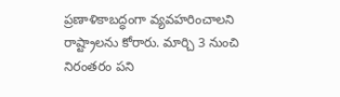ప్రణాళికాబద్ధంగా వ్యవహరించాలని రాష్ట్రాలను కోరారు. మార్చి 3 నుంచి నిరంతరం పని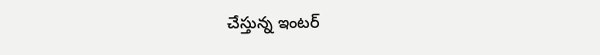చేస్తున్న ఇంటర్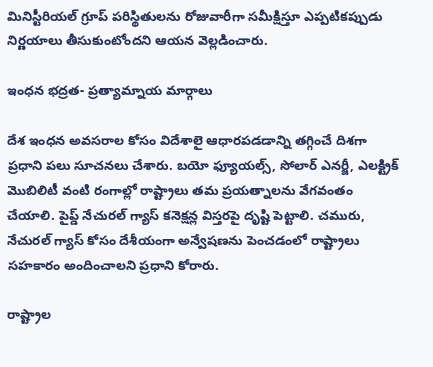మినిస్టీరియల్‌ గ్రూప్ పరిస్థితులను రోజువారీగా సమీక్షిస్తూ ఎప్పటికప్పుడు నిర్ణయాలు తీసుకుంటోందని ఆయన వెల్లడించారు.

ఇంధన భద్రత- ప్రత్యామ్నాయ మార్గాలు

దేశ ఇంధన అవసరాల కోసం విదేశాలై ఆధారపడడాన్ని తగ్గించే దిశగా ప్రధాని పలు సూచనలు చేశారు. బయో ఫ్యూయల్స్, సోలార్ ఎనర్జీ, ఎలక్ట్రిక్‌ మొబిలిటీ వంటి రంగాల్లో రాష్ట్రాలు తమ ప్రయత్నాలను వేగవంతం చేయాలి. పైప్డ్ నేచురల్ గ్యాస్ కనెక్షన్ల విస్తరపై దృష్టి పెట్టాలి. చమురు, నేచురల్ గ్యాస్ కోసం దేశీయంగా అన్వేషణను పెంచడంలో రాష్ట్రాలు సహకారం అందించాలని ప్రధాని కోరారు.

రాష్ట్రాల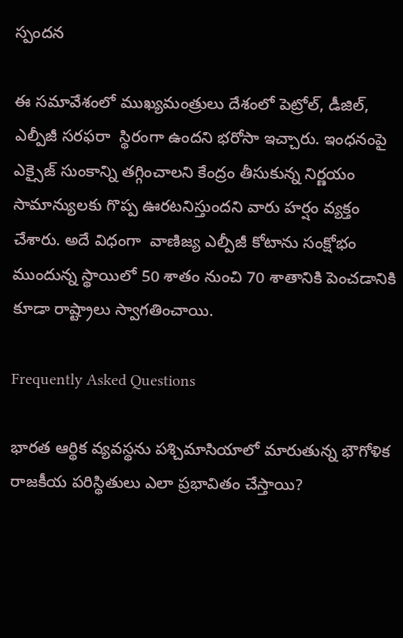స్పందన

ఈ సమావేశంలో ముఖ్యమంత్రులు దేశంలో పెట్రోల్‌, డీజిల్, ఎల్పీజీ సరఫరా  స్థిరంగా ఉందని భరోసా ఇచ్చారు. ఇంధనంపై ఎక్సైజ్‌ సుంకాన్ని తగ్గించాలని కేంద్రం తీసుకున్న నిర్ణయం సామాన్యులకు గొప్ప ఊరటనిస్తుందని వారు హర్షం వ్యక్తం చేశారు. అదే విధంగా  వాణిజ్య ఎల్పీజీ కోటాను సంక్షోభం ముందున్న స్థాయిలో 50 శాతం నుంచి 70 శాతానికి పెంచడానికి కూడా రాష్ట్రాలు స్వాగతించాయి.

Frequently Asked Questions

భారత ఆర్థిక వ్యవస్థను పశ్చిమాసియాలో మారుతున్న భౌగోళిక రాజకీయ పరిస్థితులు ఎలా ప్రభావితం చేస్తాయి?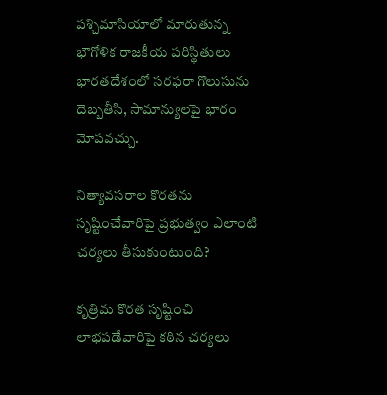పశ్చిమాసియాలో మారుతున్న భౌగోళిక రాజకీయ పరిస్థితులు భారతదేశంలో సరఫరా గొలుసును దెబ్బతీసి, సామాన్యులపై భారం మోపవచ్చు.

నిత్యావసరాల కొరతను సృష్టించేవారిపై ప్రభుత్వం ఎలాంటి చర్యలు తీసుకుంటుంది?

కృత్రిమ కొరత సృష్టించి లాభపడేవారిపై కఠిన చర్యలు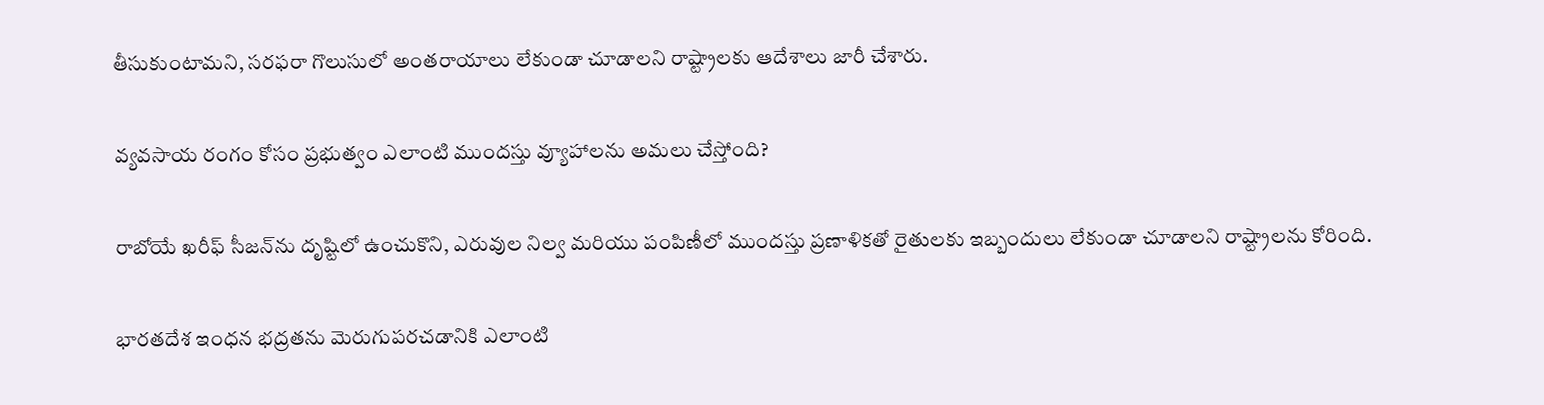తీసుకుంటామని, సరఫరా గొలుసులో అంతరాయాలు లేకుండా చూడాలని రాష్ట్రాలకు ఆదేశాలు జారీ చేశారు.

వ్యవసాయ రంగం కోసం ప్రభుత్వం ఎలాంటి ముందస్తు వ్యూహాలను అమలు చేస్తోంది?

రాబోయే ఖరీఫ్ సీజన్‌ను దృష్టిలో ఉంచుకొని, ఎరువుల నిల్వ మరియు పంపిణీలో ముందస్తు ప్రణాళికతో రైతులకు ఇబ్బందులు లేకుండా చూడాలని రాష్ట్రాలను కోరింది.

భారతదేశ ఇంధన భద్రతను మెరుగుపరచడానికి ఎలాంటి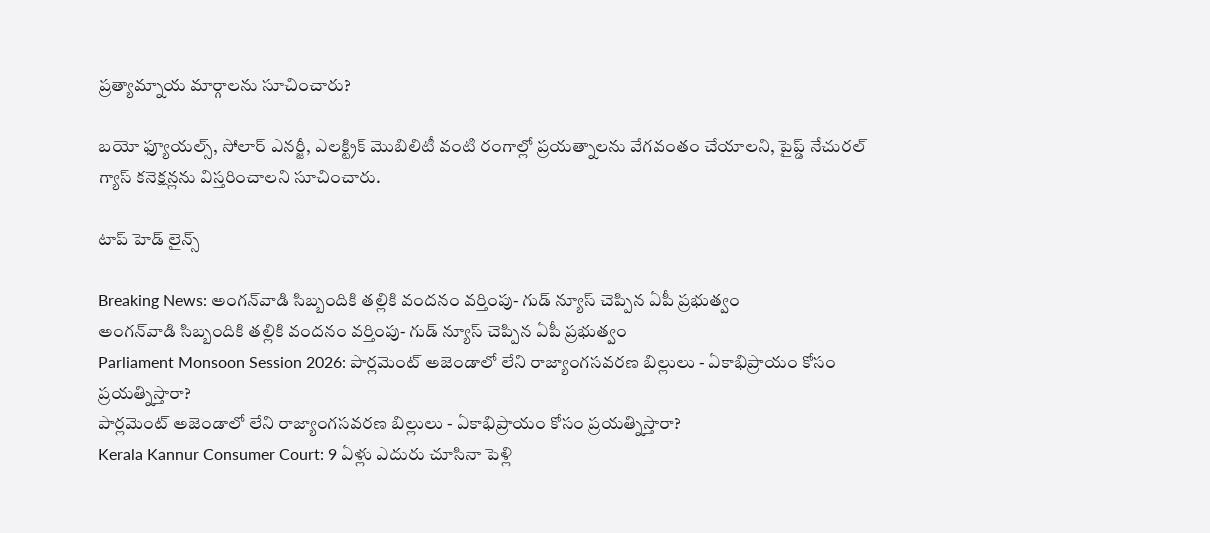ప్రత్యామ్నాయ మార్గాలను సూచించారు?

బయో ఫ్యూయల్స్, సోలార్ ఎనర్జీ, ఎలక్ట్రిక్ మొబిలిటీ వంటి రంగాల్లో ప్రయత్నాలను వేగవంతం చేయాలని, పైప్డ్ నేచురల్ గ్యాస్ కనెక్షన్లను విస్తరించాలని సూచించారు.

టాప్ హెడ్ లైన్స్

Breaking News: అంగన్‌వాడి సిబ్బందికి తల్లికి వందనం వర్తింపు- గుడ్ న్యూస్ చెప్పిన ఏపీ ప్రభుత్వం
అంగన్‌వాడి సిబ్బందికి తల్లికి వందనం వర్తింపు- గుడ్ న్యూస్ చెప్పిన ఏపీ ప్రభుత్వం
Parliament Monsoon Session 2026: పార్లమెంట్ అజెండాలో లేని రాజ్యాంగసవరణ బిల్లులు - ఏకాభిప్రాయం కోసం ప్రయత్నిస్తారా?
పార్లమెంట్ అజెండాలో లేని రాజ్యాంగసవరణ బిల్లులు - ఏకాభిప్రాయం కోసం ప్రయత్నిస్తారా?
Kerala Kannur Consumer Court: 9 ఏళ్లు ఎదురు చూసినా పెళ్లి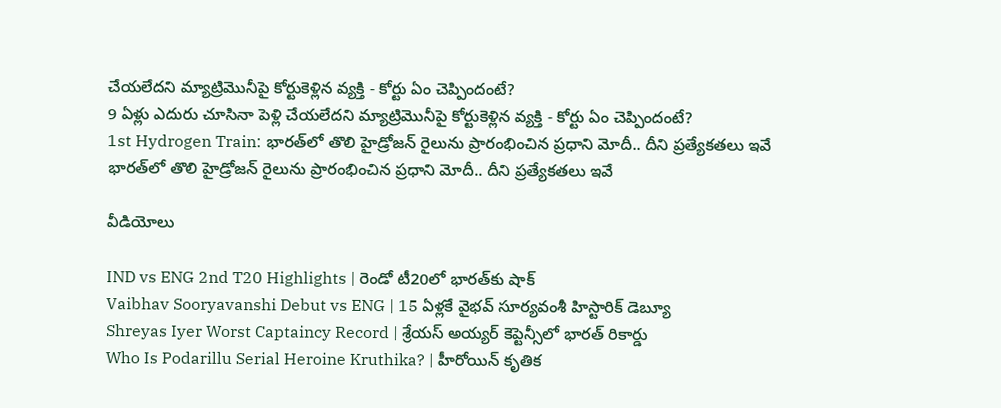చేయలేదని మ్యాట్రిమొనీపై కోర్టుకెళ్లిన వ్యక్తి - కోర్టు ఏం చెప్పిందంటే?
9 ఏళ్లు ఎదురు చూసినా పెళ్లి చేయలేదని మ్యాట్రిమొనీపై కోర్టుకెళ్లిన వ్యక్తి - కోర్టు ఏం చెప్పిందంటే?
1st Hydrogen Train: భారత్‌లో తొలి హైడ్రోజన్ రైలును ప్రారంభించిన ప్రధాని మోదీ.. దీని ప్రత్యేకతలు ఇవే
భారత్‌లో తొలి హైడ్రోజన్ రైలును ప్రారంభించిన ప్రధాని మోదీ.. దీని ప్రత్యేకతలు ఇవే

వీడియోలు

IND vs ENG 2nd T20 Highlights | రెండో టీ20లో భారత్‌కు షాక్
Vaibhav Sooryavanshi Debut vs ENG | 15 ఏళ్లకే వైభవ్ సూర్యవంశీ హిస్టారిక్ డెబ్యూ
Shreyas Iyer Worst Captaincy Record | శ్రేయస్ అయ్యర్ కెప్టెన్సీలో భారత్ రికార్డు
Who Is Podarillu Serial Heroine Kruthika? | హీరోయిన్ కృతిక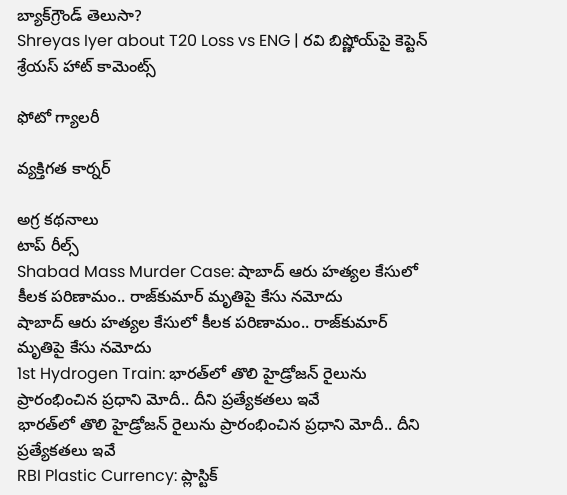బ్యాక్‌గ్రౌండ్ తెలుసా?
Shreyas Iyer about T20 Loss vs ENG | రవి బిష్ణోయ్‌పై కెప్టెన్ శ్రేయస్ హాట్ కామెంట్స్

ఫోటో గ్యాలరీ

వ్యక్తిగత కార్నర్

అగ్ర కథనాలు
టాప్ రీల్స్
Shabad Mass Murder Case: షాబాద్‌ ఆరు హత్యల కేసులో కీలక పరిణామం.. రాజ్‌కుమార్ మృతిపై కేసు నమోదు
షాబాద్‌ ఆరు హత్యల కేసులో కీలక పరిణామం.. రాజ్‌కుమార్ మృతిపై కేసు నమోదు
1st Hydrogen Train: భారత్‌లో తొలి హైడ్రోజన్ రైలును ప్రారంభించిన ప్రధాని మోదీ.. దీని ప్రత్యేకతలు ఇవే
భారత్‌లో తొలి హైడ్రోజన్ రైలును ప్రారంభించిన ప్రధాని మోదీ.. దీని ప్రత్యేకతలు ఇవే
RBI Plastic Currency: ప్లాస్టిక్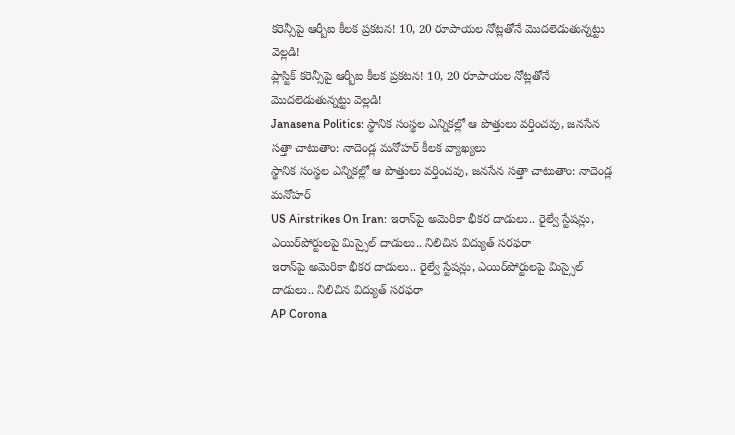కరెన్సీపై ఆర్బీఐ కీలక ప్రకటన! 10, 20 రూపాయల నోట్లతోనే మొదలెడుతున్నట్టు వెల్లడి!
ప్లాస్టిక్ కరెన్సీపై ఆర్బీఐ కీలక ప్రకటన! 10, 20 రూపాయల నోట్లతోనే మొదలెడుతున్నట్టు వెల్లడి!
Janasena Politics: స్థానిక సంస్థల ఎన్నికల్లో ఆ పొత్తులు వర్తించవు, జనసేన సత్తా చాటుతాం: నాదెండ్ల మనోహర్ కీలక వ్యాఖ్యలు
స్థానిక సంస్థల ఎన్నికల్లో ఆ పొత్తులు వర్తించవు, జనసేన సత్తా చాటుతాం: నాదెండ్ల మనోహర్
US Airstrikes On Iran: ఇరాన్‌పై అమెరికా భీకర దాడులు.. రైల్వే స్టేషన్లు, ఎయిర్‌పోర్టులపై మిస్సైల్ దాడులు.. నిలిచిన విద్యుత్ సరఫరా
ఇరాన్‌పై అమెరికా భీకర దాడులు.. రైల్వే స్టేషన్లు, ఎయిర్‌పోర్టులపై మిస్సైల్ దాడులు.. నిలిచిన విద్యుత్ సరఫరా
AP Corona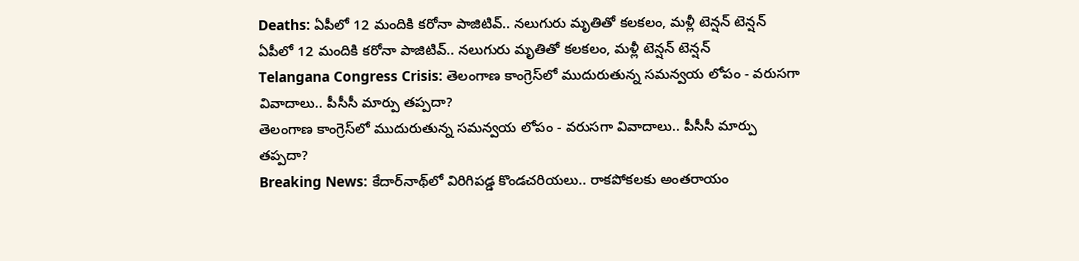Deaths: ఏపీలో 12 మందికి కరోనా పాజిటివ్.. నలుగురు మృతితో కలకలం, మళ్లీ టెన్షన్ టెన్షన్
ఏపీలో 12 మందికి కరోనా పాజిటివ్.. నలుగురు మృతితో కలకలం, మళ్లీ టెన్షన్ టెన్షన్
Telangana Congress Crisis: తెలంగాణ కాంగ్రెస్‌లో ముదురుతున్న సమన్వయ లోపం - వరుసగా వివాదాలు.. పీసీసీ మార్పు తప్పదా?
తెలంగాణ కాంగ్రెస్‌లో ముదురుతున్న సమన్వయ లోపం - వరుసగా వివాదాలు.. పీసీసీ మార్పు తప్పదా?
Breaking News: కేదార్‌నాథ్‌లో విరిగిపడ్డ కొండచరియలు.. రాకపోకలకు అంతరాయం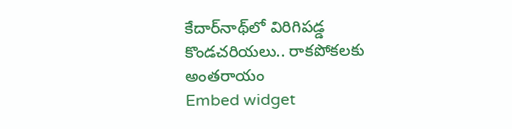కేదార్‌నాథ్‌లో విరిగిపడ్డ కొండచరియలు.. రాకపోకలకు అంతరాయం
Embed widget